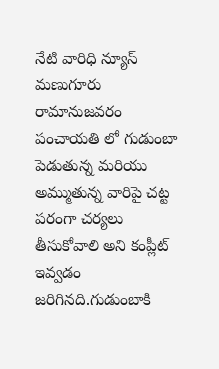నేటి వారిధి న్యూస్
మణుగూరు రామానుజవరం పంచాయతి లో గుడుంబా పెడుతున్న మరియు అమ్ముతున్న వారిపై చట్ట పరంగా చర్యలు తీసుకోవాలి అని కంప్లీట్ ఇవ్వడం జరిగినది.గుడుంబాకి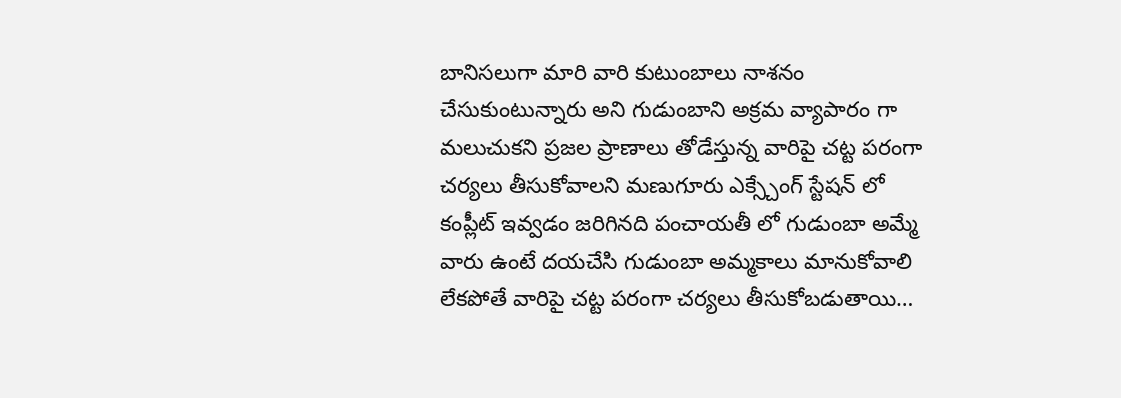బానిసలుగా మారి వారి కుటుంబాలు నాశనం చేసుకుంటున్నారు అని గుడుంబాని అక్రమ వ్యాపారం గా మలుచుకని ప్రజల ప్రాణాలు తోడేస్తున్న వారిపై చట్ట పరంగా చర్యలు తీసుకోవాలని మణుగూరు ఎక్స్చేంగ్ స్టేషన్ లో కంప్లీట్ ఇవ్వడం జరిగినది పంచాయతీ లో గుడుంబా అమ్మే వారు ఉంటే దయచేసి గుడుంబా అమ్మకాలు మానుకోవాలి లేకపోతే వారిపై చట్ట పరంగా చర్యలు తీసుకోబడుతాయి…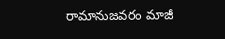రామానుజవరం మాజీ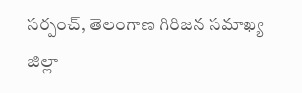సర్పంచ్, తెలంగాణ గిరిజన సమాఖ్య జిల్లా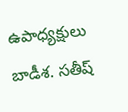ఉపాధ్యక్షులు బాడీశ. సతీష్